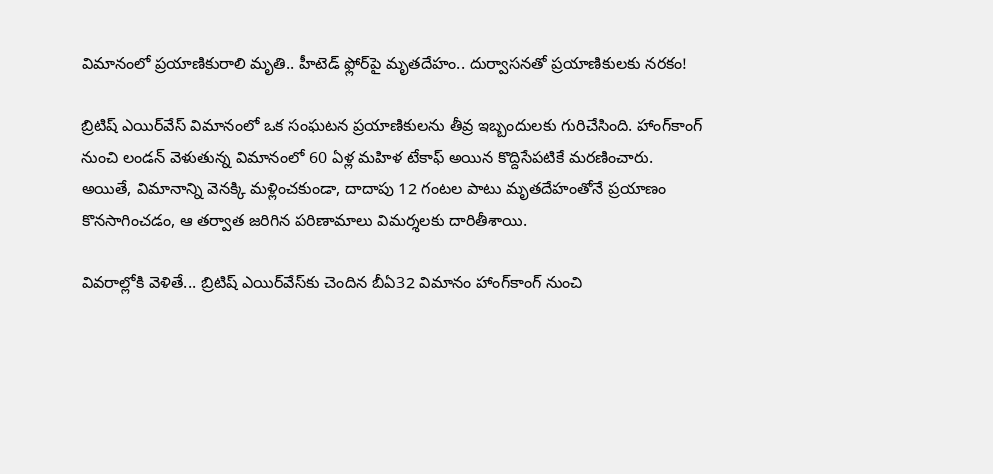విమానంలో ప్రయాణికురాలి మృతి.. హీటెడ్ ఫ్లోర్‌పై మృతదేహం.. దుర్వాసనతో ప్ర‌యాణికుల‌కు నరకం!

బ్రిటిష్ ఎయిర్‌వేస్ విమానంలో ఒక సంఘటన ప్రయాణికులను తీవ్ర ఇబ్బందులకు గురిచేసింది. హాంగ్‌కాంగ్ నుంచి లండన్ వెళుతున్న విమానంలో 60 ఏళ్ల మహిళ టేకాఫ్ అయిన కొద్దిసేపటికే మరణించారు. అయితే, విమానాన్ని వెనక్కి మళ్లించకుండా, దాదాపు 12 గంటల పాటు మృతదేహంతోనే ప్రయాణం కొనసాగించడం, ఆ తర్వాత జరిగిన పరిణామాలు విమర్శలకు దారితీశాయి.

వివరాల్లోకి వెళితే... బ్రిటిష్ ఎయిర్‌వేస్‌కు చెందిన బీఏ32 విమానం హాంగ్‌కాంగ్ నుంచి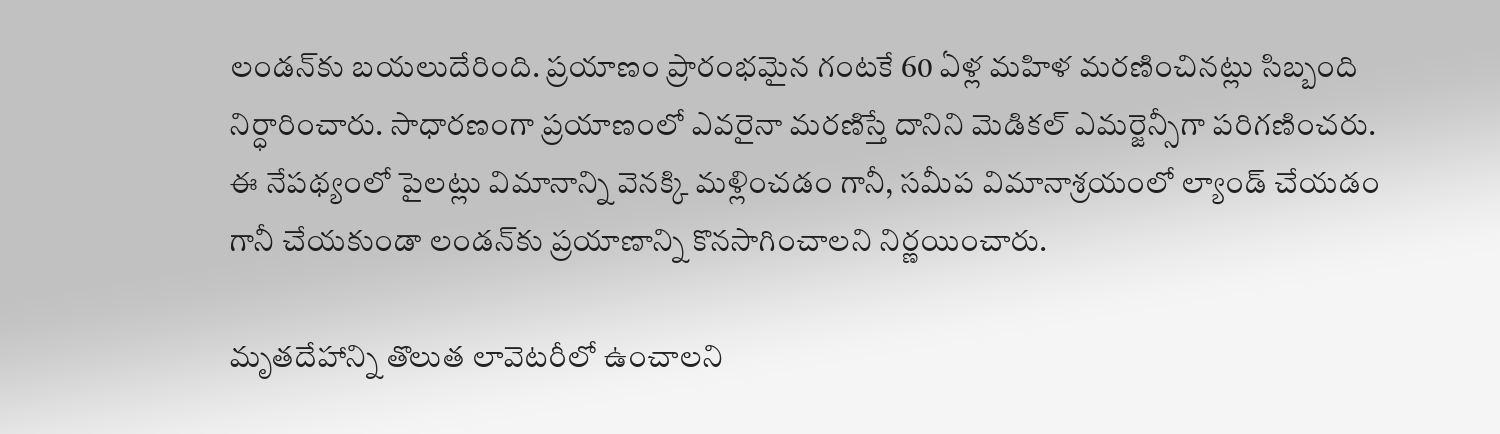లండన్‌కు బయలుదేరింది. ప్రయాణం ప్రారంభమైన గంటకే 60 ఏళ్ల మహిళ మరణించినట్లు సిబ్బంది నిర్ధారించారు. సాధారణంగా ప్రయాణంలో ఎవరైనా మరణిస్తే దానిని మెడికల్ ఎమర్జెన్సీగా పరిగణించరు. ఈ నేపథ్యంలో పైలట్లు విమానాన్ని వెనక్కి మళ్లించడం గానీ, సమీప విమానాశ్రయంలో ల్యాండ్ చేయడం గానీ చేయకుండా లండన్‌కు ప్రయాణాన్ని కొనసాగించాలని నిర్ణయించారు.

మృతదేహాన్ని తొలుత లావెటరీలో ఉంచాలని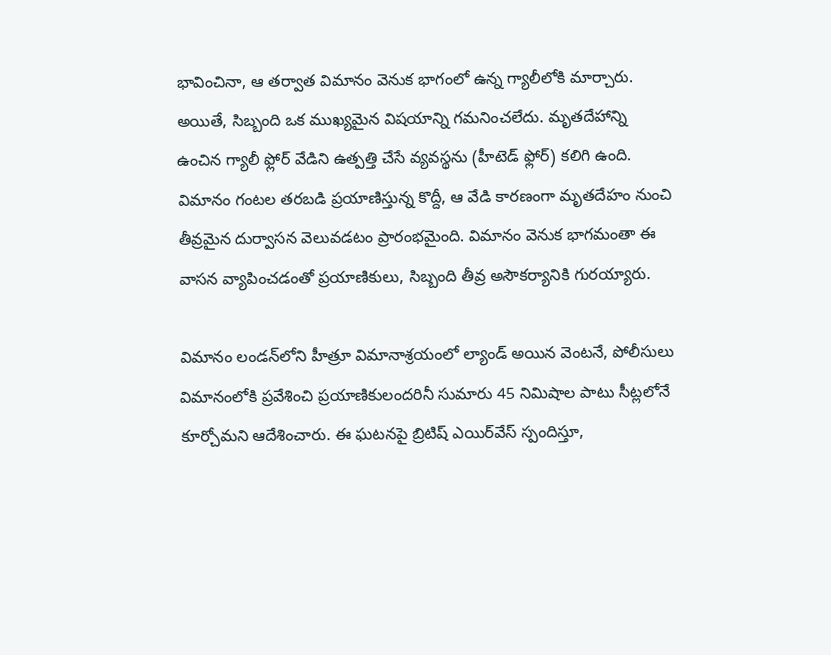భావించినా, ఆ తర్వాత విమానం వెనుక భాగంలో ఉన్న గ్యాలీలోకి మార్చారు. అయితే, సిబ్బంది ఒక ముఖ్యమైన విషయాన్ని గమనించలేదు. మృతదేహాన్ని ఉంచిన గ్యాలీ ఫ్లోర్ వేడిని ఉత్పత్తి చేసే వ్యవస్థను (హీటెడ్ ఫ్లోర్) కలిగి ఉంది. విమానం గంటల తరబడి ప్రయాణిస్తున్న కొద్దీ, ఆ వేడి కారణంగా మృతదేహం నుంచి తీవ్రమైన దుర్వాసన వెలువడటం ప్రారంభమైంది. విమానం వెనుక భాగమంతా ఈ వాసన వ్యాపించడంతో ప్రయాణికులు, సిబ్బంది తీవ్ర అసౌకర్యానికి గురయ్యారు.

విమానం లండన్‌లోని హీత్రూ విమానాశ్రయంలో ల్యాండ్ అయిన వెంటనే, పోలీసులు విమానంలోకి ప్రవేశించి ప్రయాణికులందరినీ సుమారు 45 నిమిషాల పాటు సీట్లలోనే కూర్చోమని ఆదేశించారు. ఈ ఘటనపై బ్రిటిష్ ఎయిర్‌వేస్ స్పందిస్తూ,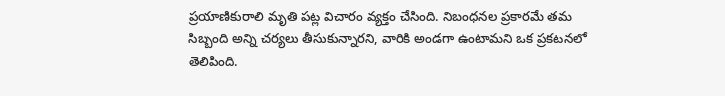ప్రయాణికురాలి మృతి పట్ల విచారం వ్యక్తం చేసింది. నిబంధనల ప్రకారమే తమ సిబ్బంది అన్ని చర్యలు తీసుకున్నారని, వారికి అండగా ఉంటామని ఒక ప్రకటనలో తెలిపింది.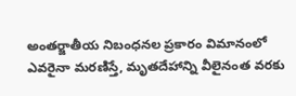అంతర్జాతీయ నిబంధనల ప్రకారం విమానంలో ఎవరైనా మరణిస్తే, మృతదేహాన్ని వీలైనంత వరకు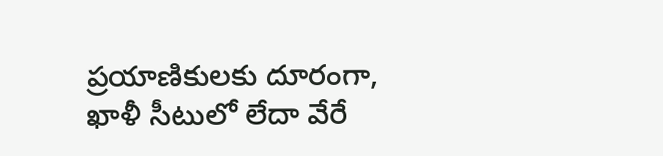ప్రయాణికులకు దూరంగా, ఖాళీ సీటులో లేదా వేరే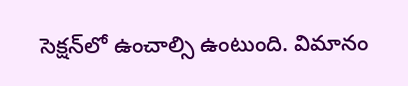సెక్షన్‌లో ఉంచాల్సి ఉంటుంది. విమానం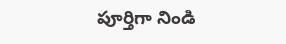పూర్తిగా నిండి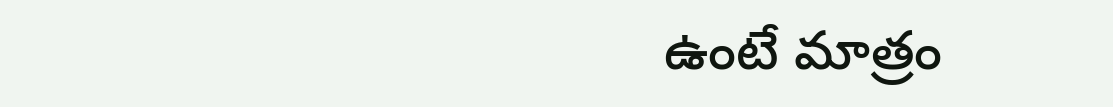ఉంటే మాత్రం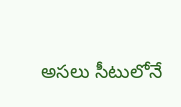అసలు సీటులోనే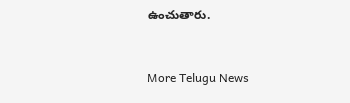ఉంచుతారు.


More Telugu News